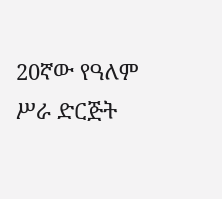20ኛው የዓለም ሥራ ድርጅት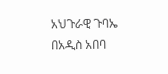አህጉራዊ ጉባኤ በአዲስ አበባ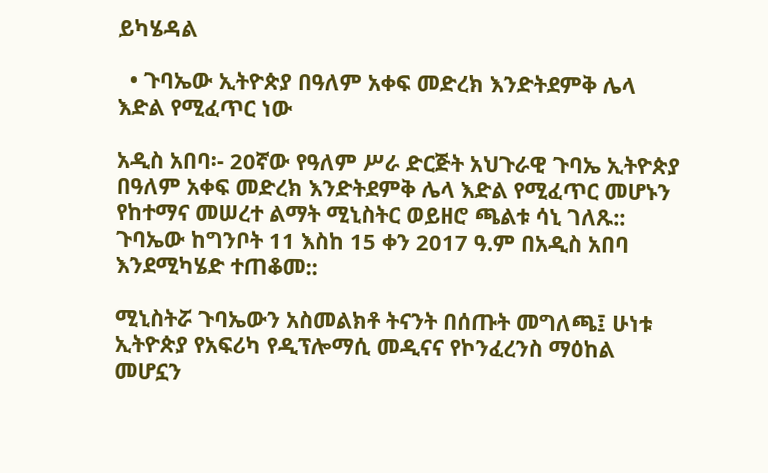ይካሄዳል

  • ጉባኤው ኢትዮጵያ በዓለም አቀፍ መድረክ እንድትደምቅ ሌላ እድል የሚፈጥር ነው

አዲስ አበባ፡- 20ኛው የዓለም ሥራ ድርጅት አህጉራዊ ጉባኤ ኢትዮጵያ በዓለም አቀፍ መድረክ እንድትደምቅ ሌላ እድል የሚፈጥር መሆኑን የከተማና መሠረተ ልማት ሚኒስትር ወይዘሮ ጫልቱ ሳኒ ገለጹ:: ጉባኤው ከግንቦት 11 እስከ 15 ቀን 2017 ዓ.ም በአዲስ አበባ እንደሚካሄድ ተጠቆመ::

ሚኒስትሯ ጉባኤውን አስመልክቶ ትናንት በሰጡት መግለጫ፤ ሁነቱ ኢትዮጵያ የአፍሪካ የዲፕሎማሲ መዲናና የኮንፈረንስ ማዕከል መሆኗን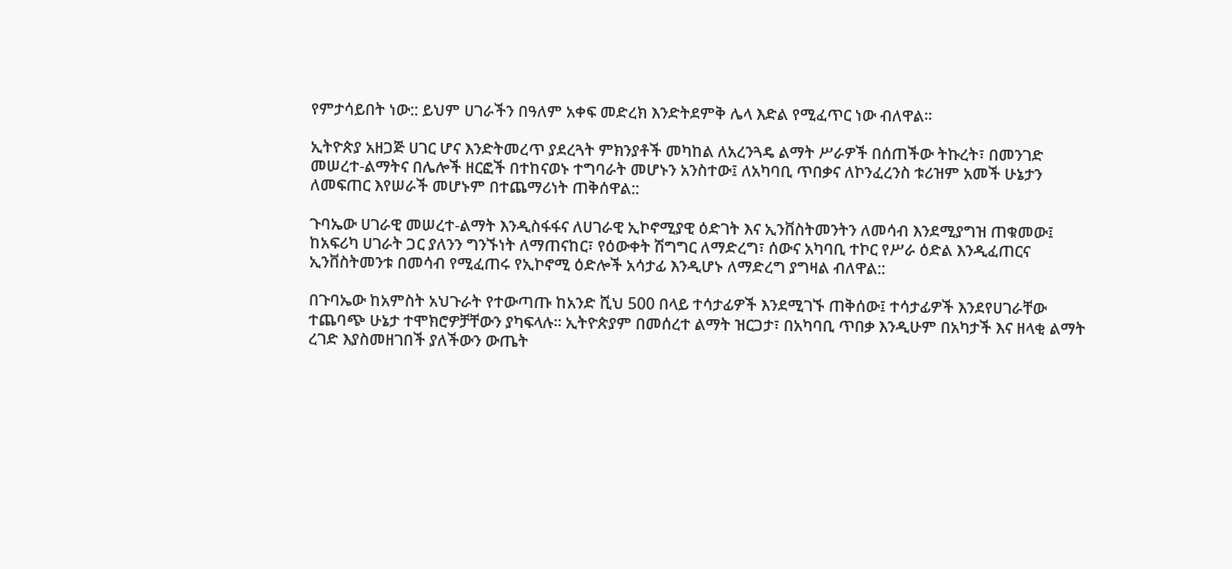የምታሳይበት ነው:: ይህም ሀገራችን በዓለም አቀፍ መድረክ እንድትደምቅ ሌላ እድል የሚፈጥር ነው ብለዋል።

ኢትዮጵያ አዘጋጅ ሀገር ሆና እንድትመረጥ ያደረጓት ምክንያቶች መካከል ለአረንጓዴ ልማት ሥራዎች በሰጠችው ትኩረት፣ በመንገድ መሠረተ-ልማትና በሌሎች ዘርፎች በተከናወኑ ተግባራት መሆኑን አንስተው፤ ለአካባቢ ጥበቃና ለኮንፈረንስ ቱሪዝም አመች ሁኔታን ለመፍጠር እየሠራች መሆኑም በተጨማሪነት ጠቅሰዋል::

ጉባኤው ሀገራዊ መሠረተ-ልማት እንዲስፋፋና ለሀገራዊ ኢኮኖሚያዊ ዕድገት እና ኢንቨስትመንትን ለመሳብ እንደሚያግዝ ጠቁመው፤ ከአፍሪካ ሀገራት ጋር ያለንን ግንኙነት ለማጠናከር፣ የዕውቀት ሽግግር ለማድረግ፣ ሰውና አካባቢ ተኮር የሥራ ዕድል እንዲፈጠርና ኢንቨስትመንቱ በመሳብ የሚፈጠሩ የኢኮኖሚ ዕድሎች አሳታፊ እንዲሆኑ ለማድረግ ያግዛል ብለዋል::

በጉባኤው ከአምስት አህጉራት የተውጣጡ ከአንድ ሺህ 500 በላይ ተሳታፊዎች እንደሚገኙ ጠቅሰው፤ ተሳታፊዎች እንደየሀገራቸው ተጨባጭ ሁኔታ ተሞክሮዎቻቸውን ያካፍላሉ። ኢትዮጵያም በመሰረተ ልማት ዝርጋታ፣ በአካባቢ ጥበቃ እንዲሁም በአካታች እና ዘላቂ ልማት ረገድ እያስመዘገበች ያለችውን ውጤት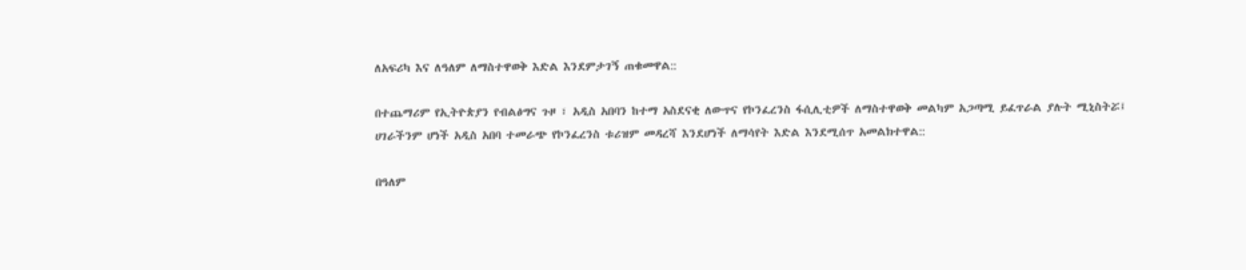ለአፍሪካ እና ለዓለም ለማስተዋወቅ እድል እንደምታገኝ ጠቁመዋል::

በተጨማሪም የኢትዮጵያን የብልፅግና ጉዞ ፣ አዲስ አበባን ከተማ አስደናቂ ለውጥና የኮንፈረንስ ፋሲሊቲዎች ለማስተዋወቅ መልካም አጋጣሚ ይፈጥራል ያሉት ሚኒስትሯ፤ ሀገራችንም ሆነች አዲስ አበባ ተመራጭ የኮንፈረንስ ቱሪዝም መዳረሻ እንደሆነች ለማሳየት እድል እንደሚሰጥ አመልክተዋል::

በዓለም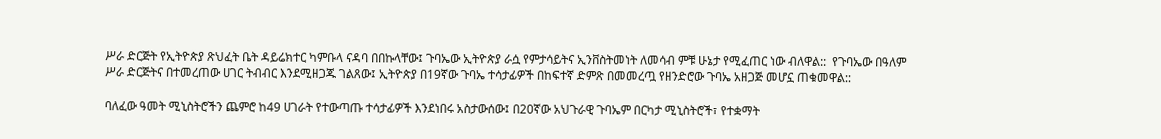ሥራ ድርጅት የኢትዮጵያ ጽህፈት ቤት ዳይሬክተር ካምቡላ ናዳባ በበኩላቸው፤ ጉባኤው ኢትዮጵያ ራሷ የምታሳይትና ኢንቨስትመነት ለመሳብ ምቹ ሁኔታ የሚፈጠር ነው ብለዋል::  የጉባኤው በዓለም ሥራ ድርጅትና በተመረጠው ሀገር ትብብር እንደሚዘጋጁ ገልጸው፤ ኢትዮጵያ በ19ኛው ጉባኤ ተሳታፊዎች በከፍተኛ ድምጽ በመመረጧ የዘንድሮው ጉባኤ አዘጋጅ መሆኗ ጠቁመዋል::

ባለፈው ዓመት ሚኒስትሮችን ጨምሮ ከ49 ሀገራት የተውጣጡ ተሳታፊዎች እንደነበሩ አስታውሰው፤ በ20ኛው አህጉራዊ ጉባኤም በርካታ ሚኒስትሮች፣ የተቋማት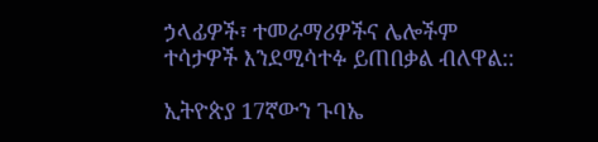ኃላፊዎች፣ ተመራማሪዎችና ሌሎችም ተሳታዎች እንደሚሳተፉ ይጠበቃል ብለዋል::

ኢትዮጵያ 17ኛውን ጉባኤ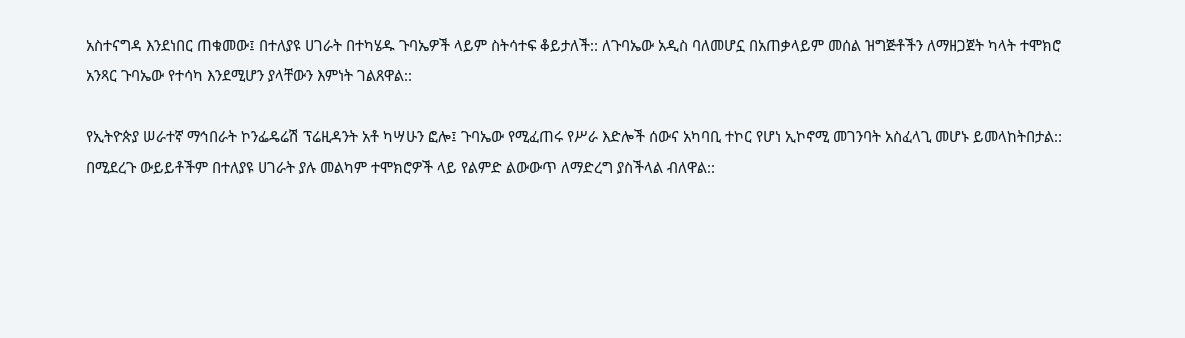አስተናግዳ እንደነበር ጠቁመው፤ በተለያዩ ሀገራት በተካሄዱ ጉባኤዎች ላይም ስትሳተፍ ቆይታለች:: ለጉባኤው አዲስ ባለመሆኗ በአጠቃላይም መሰል ዝግጅቶችን ለማዘጋጀት ካላት ተሞክሮ አንጻር ጉባኤው የተሳካ እንደሚሆን ያላቸውን እምነት ገልጸዋል::

የኢትዮጵያ ሠራተኛ ማኅበራት ኮንፌዴሬሽ ፕሬዚዳንት አቶ ካሣሁን ፎሎ፤ ጉባኤው የሚፈጠሩ የሥራ እድሎች ሰውና አካባቢ ተኮር የሆነ ኢኮኖሚ መገንባት አስፈላጊ መሆኑ ይመላከትበታል:: በሚደረጉ ውይይቶችም በተለያዩ ሀገራት ያሉ መልካም ተሞክሮዎች ላይ የልምድ ልውውጥ ለማድረግ ያስችላል ብለዋል::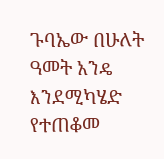ጉባኤው በሁለት ዓመት አንዴ እንደሚካሄድ የተጠቆመ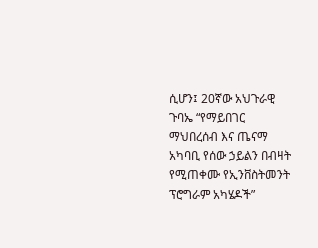ሲሆን፤ 20ኛው አህጉራዊ ጉባኤ “የማይበገር ማህበረሰብ እና ጤናማ አካባቢ የሰው ኃይልን በብዛት የሚጠቀሙ የኢንቨስትመንት ፕሮግራም አካሄዶች”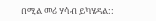በሚል መሪ ሃሳብ ይካሄዳል::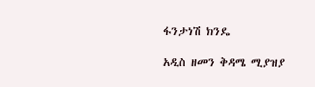ፋንታነሽ ክንዴ

አዲስ ዘመን ቅዳሜ ሚያዝያ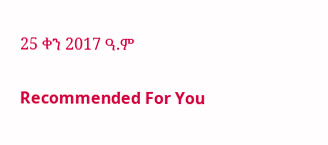25 ቀን 2017 ዓ.ም

Recommended For You